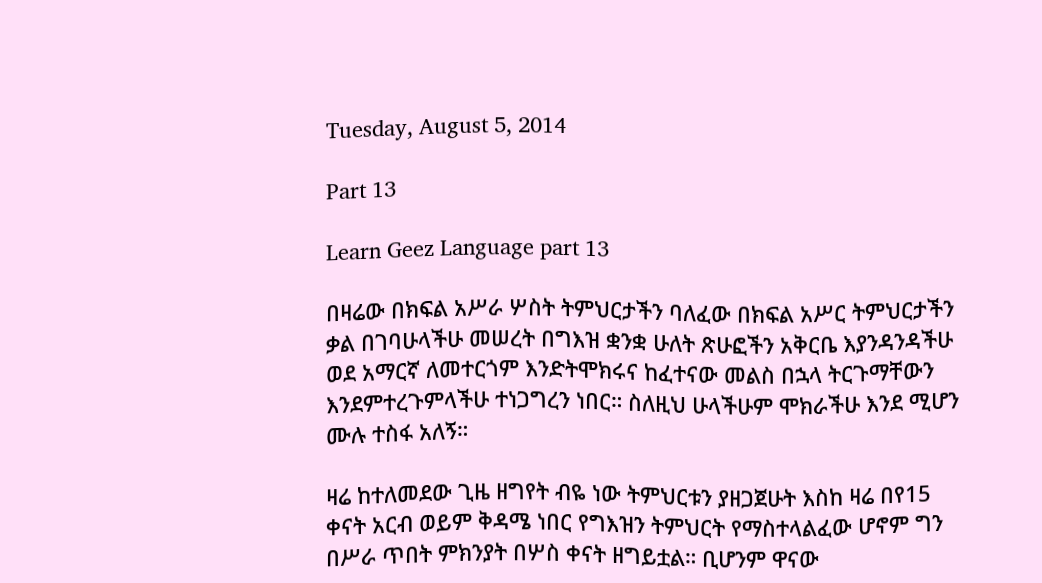Tuesday, August 5, 2014

Part 13

Learn Geez Language part 13

በዛሬው በክፍል አሥራ ሦስት ትምህርታችን ባለፈው በክፍል አሥር ትምህርታችን ቃል በገባሁላችሁ መሠረት በግእዝ ቋንቋ ሁለት ጽሁፎችን አቅርቤ እያንዳንዳችሁ ወደ አማርኛ ለመተርጎም እንድትሞክሩና ከፈተናው መልስ በኋላ ትርጉማቸውን እንደምተረጉምላችሁ ተነጋግረን ነበር። ስለዚህ ሁላችሁም ሞክራችሁ እንደ ሚሆን ሙሉ ተስፋ አለኝ።

ዛሬ ከተለመደው ጊዜ ዘግየት ብዬ ነው ትምህርቱን ያዘጋጀሁት እስከ ዛሬ በየ15 ቀናት አርብ ወይም ቅዳሜ ነበር የግእዝን ትምህርት የማስተላልፈው ሆኖም ግን በሥራ ጥበት ምክንያት በሦስ ቀናት ዘግይቷል። ቢሆንም ዋናው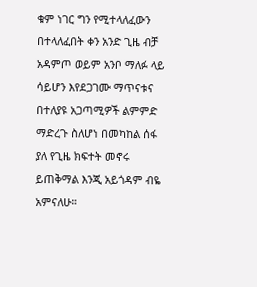ቁም ነገር ግን የሚተላለፈውን በተላለፈበት ቀን አንድ ጊዜ ብቻ አዳምጦ ወይም አንቦ ማለፉ ላይ ሳይሆን እየደጋገሙ ማጥናቱና በተለያዩ አጋጣሚዎች ልምምድ ማድረጉ ስለሆነ በመካከል ሰፋ ያለ የጊዜ ክፍተት መኖሩ ይጠቅማል እንጂ አይጎዳም ብዬ አምናለሁ።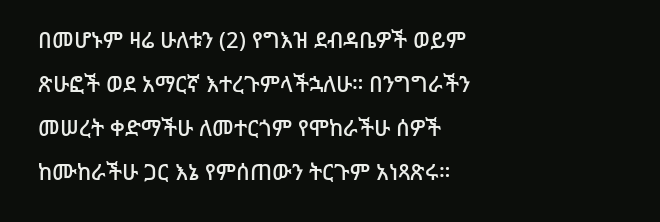በመሆኑም ዛሬ ሁለቱን (2) የግእዝ ደብዳቤዎች ወይም ጽሁፎች ወደ አማርኛ እተረጉምላችኋለሁ። በንግግራችን መሠረት ቀድማችሁ ለመተርጎም የሞከራችሁ ሰዎች ከሙከራችሁ ጋር እኔ የምሰጠውን ትርጉም አነጻጽሩ።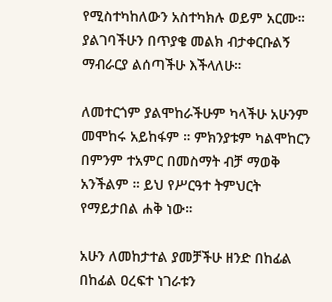የሚስተካከለውን አስተካክሉ ወይም አርሙ። ያልገባችሁን በጥያቄ መልክ ብታቀርቡልኝ ማብራርያ ልሰጣችሁ እችላለሁ።

ለመተርጎም ያልሞከራችሁም ካላችሁ አሁንም መሞከሩ አይከፋም ። ምክንያቱም ካልሞከርን በምንም ተአምር በመስማት ብቻ ማወቅ አንችልም ። ይህ የሥርዓተ ትምህርት የማይታበል ሐቅ ነው።

አሁን ለመከታተል ያመቻችሁ ዘንድ በከፊል በከፊል ዐረፍተ ነገራቱን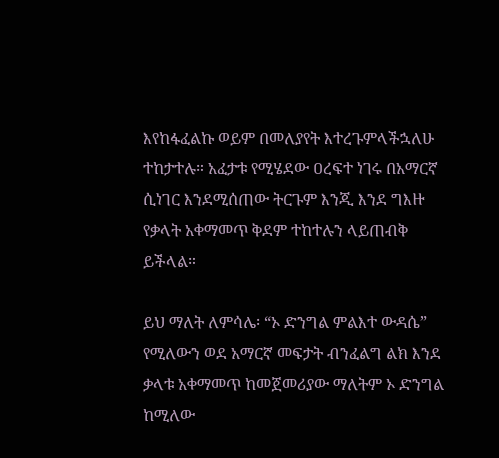እየከፋፈልኩ ወይም በመለያየት እተረጉምላችኋለሁ ተከታተሉ። አፈታቱ የሚሄደው ዐረፍተ ነገሩ በአማርኛ ሲነገር እንደሚሰጠው ትርጉም እንጂ እንደ ግእዙ የቃላት አቀማመጥ ቅደም ተከተሉን ላይጠብቅ ይችላል።

ይህ ማለት ለምሳሌ፡ “ኦ ድንግል ምልእተ ውዳሴ” የሚለውን ወደ አማርኛ መፍታት ብንፈልግ ልክ እንደ ቃላቱ አቀማመጥ ከመጀመሪያው ማለትም ኦ ድንግል ከሚለው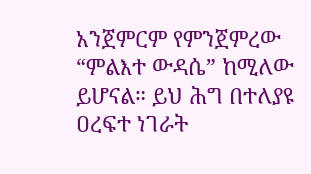አንጀምርም የምንጀምረው “ምልእተ ውዳሴ” ከሚለው ይሆናል። ይህ ሕግ በተለያዩ ዐረፍተ ነገራት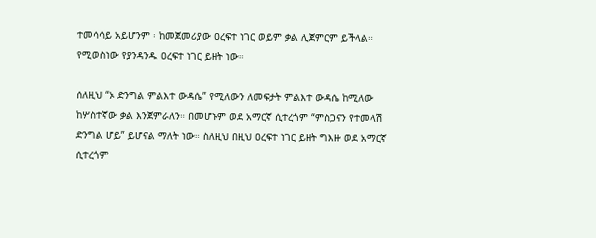ተመሳሳይ አይሆንም ፡ ከመጀመሪያው ዐረፍተ ነገር ወይም ቃል ሊጀምርም ይችላል። የሚወስነው የያንዳንዱ ዐረፍተ ነገር ይዘት ነው።

ሰለዚህ “ኦ ድንግል ምልእተ ውዳሴ” የሚለውን ለመፍታት ምልእተ ውዳሴ ከሚለው ከሦስተኛው ቃል እንጀምራለን። በመሆኑም ወደ አማርኛ ሲተረጎም “ምስጋናን የተመላሽ ድንግል ሆይ” ይሆናል ማለት ነው። ስለዚህ በዚህ ዐረፍተ ነገር ይዘት ግእዙ ወደ አማርኛ ሲተረጎም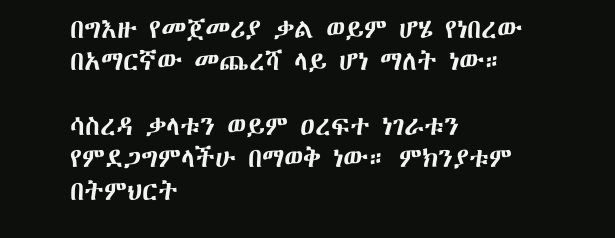በግእዙ የመጀመሪያ ቃል ወይም ሆሄ የነበረው በአማርኛው መጨረሻ ላይ ሆነ ማለት ነው።

ሳስረዳ ቃላቱን ወይም ዐረፍተ ነገራቱን የምደጋግምላችሁ በማወቅ ነው። ምክንያቱም በትምህርት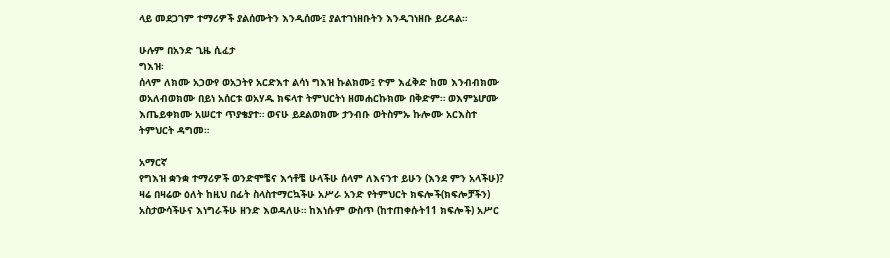ላይ መደጋገም ተማሪዎች ያልሰሙትን እንዲሰሙ፤ ያልተገነዘቡትን እንዲገነዘቡ ይረዳል።

ሁሉም በአንድ ጊዜ ሲፈታ
ግእዝ፡
ሰላም ለክሙ አኃውየ ወአኃትየ አርድእተ ልሳነ ግእዝ ኩልክሙ፤ ዮም እፈቅድ ከመ እንብብክሙ ወአለብወክሙ በይነ አሰርቱ ወአሃዱ ክፍላተ ትምህርትነ ዘመሐርኩክሙ በቅድም። ወእምኔሆሙ እጤይቀክሙ አሠርተ ጥያቄያተ። ወናሁ ይደልወክሙ ታንብቡ ወትስምኡ ኩሎሙ አርእስተ ትምህርት ዳግመ።

አማርኛ
የግእዝ ቋንቋ ተማሪዎች ወንድሞቼና እኅቶቼ ሁላችሁ ሰላም ለእናንተ ይሁን (እንደ ምን አላችሁ)? ዛሬ በዛሬው ዕለት ከዚህ በፊት ስላስተማርኳችሁ አሥራ አንድ የትምህርት ክፍሎች(ክፍሎቻችን) አስታውሳችሁና እነግራችሁ ዘንድ እወዳለሁ። ከእነሱም ውስጥ (ከተጠቀሱት11 ክፍሎች) አሥር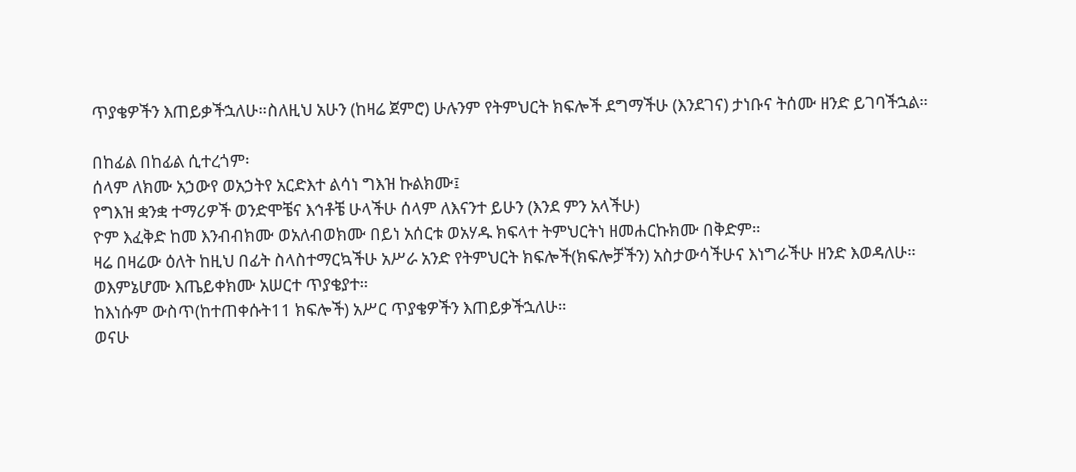ጥያቄዎችን እጠይቃችኋለሁ።ስለዚህ አሁን (ከዛሬ ጀምሮ) ሁሉንም የትምህርት ክፍሎች ደግማችሁ (እንደገና) ታነቡና ትሰሙ ዘንድ ይገባችኋል።

በከፊል በከፊል ሲተረጎም፡
ሰላም ለክሙ አኃውየ ወአኃትየ አርድእተ ልሳነ ግእዝ ኩልክሙ፤
የግእዝ ቋንቋ ተማሪዎች ወንድሞቼና እኅቶቼ ሁላችሁ ሰላም ለእናንተ ይሁን (እንደ ምን አላችሁ)
ዮም እፈቅድ ከመ እንብብክሙ ወአለብወክሙ በይነ አሰርቱ ወአሃዱ ክፍላተ ትምህርትነ ዘመሐርኩክሙ በቅድም።
ዛሬ በዛሬው ዕለት ከዚህ በፊት ስላስተማርኳችሁ አሥራ አንድ የትምህርት ክፍሎች(ክፍሎቻችን) አስታውሳችሁና እነግራችሁ ዘንድ እወዳለሁ።
ወእምኔሆሙ እጤይቀክሙ አሠርተ ጥያቄያተ።
ከእነሱም ውስጥ(ከተጠቀሱት11 ክፍሎች) አሥር ጥያቄዎችን እጠይቃችኋለሁ።
ወናሁ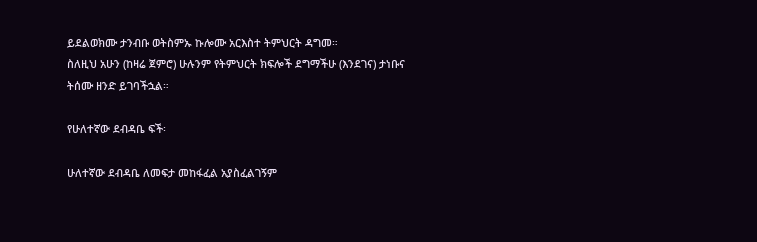ይደልወክሙ ታንብቡ ወትስምኡ ኩሎሙ አርእስተ ትምህርት ዳግመ።
ስለዚህ አሁን (ከዛሬ ጀምሮ) ሁሉንም የትምህርት ክፍሎች ደግማችሁ (እንደገና) ታነቡና ትሰሙ ዘንድ ይገባችኋል።

የሁለተኛው ደብዳቤ ፍች፡

ሁለተኛው ደብዳቤ ለመፍታ መከፋፈል አያስፈልገኝም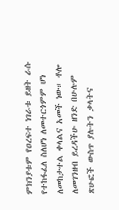ምክንያቱም የዐረፍተ ነገራቱ ይዘት ራሱ የተከፋፈለ ስለሆነ ለመተርጎምም ሆነ ለመከታተል ቀላልና አመች ነው። ቶሎ ለመገንዘብ ይረዳችሁ ዘንድ በሁሉም ጽሁፎች ውስጥ ያሉትን ቃላትና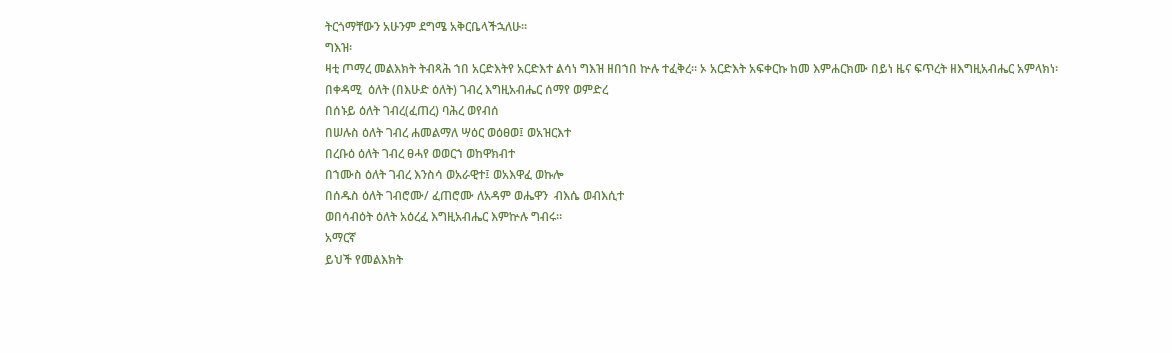ትርጎማቸውን አሁንም ደግሜ አቅርቤላችኋለሁ።
ግእዝ፡
ዛቲ ጦማረ መልእክት ትብጻሕ ኀበ አርድእትየ አርድእተ ልሳነ ግእዝ ዘበኀበ ኵሉ ተፈቅረ። ኦ አርድእት አፍቀርኩ ከመ እምሐርክሙ በይነ ዜና ፍጥረት ዘእግዚአብሔር አምላክነ፡
በቀዳሚ  ዕለት (በእሁድ ዕለት) ገብረ እግዚአብሔር ሰማየ ወምድረ
በሰኑይ ዕለት ገብረ(ፈጠረ) ባሕረ ወየብሰ
በሠሉስ ዕለት ገብረ ሐመልማለ ሣዕር ወዕፀወ፤ ወአዝርእተ
በረቡዕ ዕለት ገብረ ፀሓየ ወወርኀ ወከዋክብተ
በኀሙስ ዕለት ገብረ እንስሳ ወአራዊተ፤ ወአእዋፈ ወኩሎ
በሰዱስ ዕለት ገብሮሙ/ ፈጠሮሙ ለአዳም ወሔዋን  ብእሴ ወብእሲተ
ወበሳብዕት ዕለት አዕረፈ እግዚአብሔር እምኵሉ ግብሩ።
አማርኛ
ይህች የመልእክት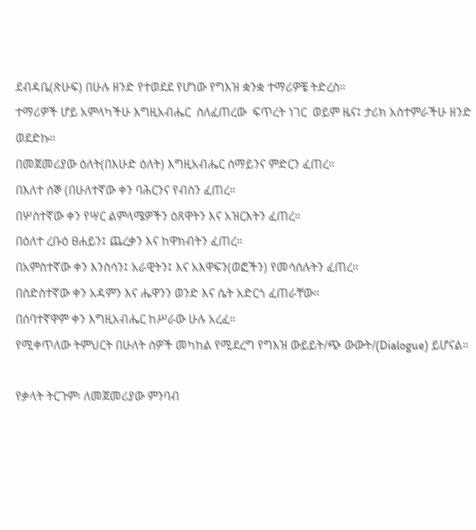ደብዳቤ(ጽሁፍ) በሁሉ ዘንድ የተወደደ የሆነው የግእዝ ቋንቋ ተማሪዎቼ ትድረስ።
ተማሪዎች ሆይ አምላካችሁ እግዚአብሔር  ስለፈጠረው  ፍጥረት ነገር  ወይም ዜና፤ ታሪክ አስተምራችሁ ዘንድ ወደድኩ።
በመጀመሪያው ዕለት(በእሁድ ዕለት) እግዚአብሔር ሰማይንና ምድርን ፈጠረ።
በእለተ ሰኞ (በሁለተኛው ቀን ባሕርንና የብስን ፈጠረ።
በሦስተኛው ቀን የሣር ልምላሜዎችን ዕጸዋትን እና አዝርእትን ፈጠረ።
በዕለተ ረቡዕ ፀሐይን፤ ጨረቃን እና ከዋክብትን ፈጠረ።
በአምስተኛው ቀን እንስሳን፤ አራዊትን፤ እና አእዋፍን(ወፎችን) የመሳሰሉትን ፈጠረ።
በስድስተኛው ቀን አዳምን እና ሔዋንን ወንድ እና ሴት አድርጎ ፈጠራቸው።
በሰባተኛዋም ቀን እግዚአብሔር ከሥራው ሁሉ አረፈ።
የሚቀጥለው ትምህርት በሁለት ሰዎች መካከል የሚደረግ የግእዝ ውይይት/ጭ ውውት/(Dialogue) ይሆናል።

የቃላት ትርጉም፡ ለመጀመሪያው ምንባብ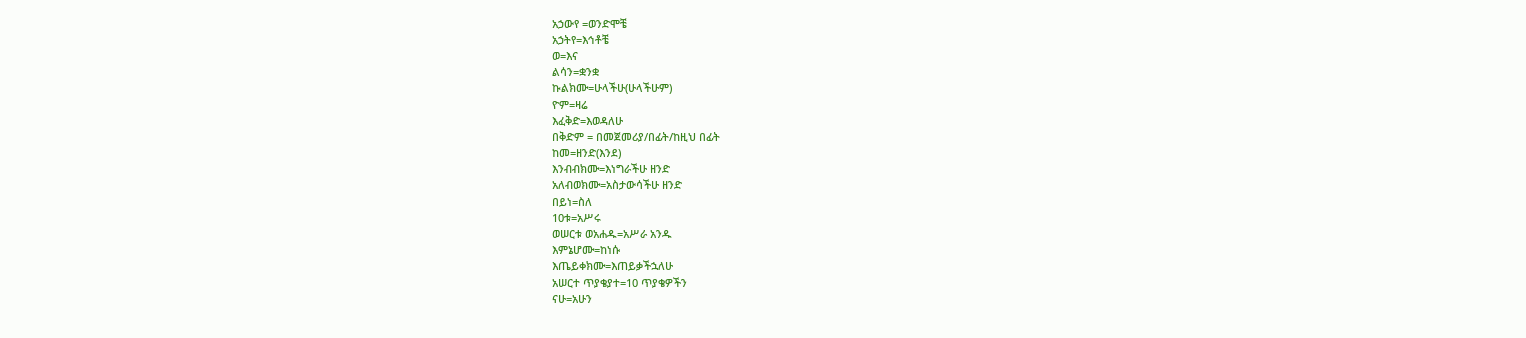አኃውየ =ወንድሞቼ
አኃትየ=እኅቶቼ
ወ=እና
ልሳን=ቋንቋ
ኩልክሙ=ሁላችሁ(ሁላችሁም)
ዮም=ዛሬ
እፈቅድ=እወዳለሁ
በቅድም = በመጀመሪያ/በፊት/ከዚህ በፊት
ከመ=ዘንድ(እንደ)
እንብብክሙ=እነግራችሁ ዘንድ
አለብወክሙ=አስታውሳችሁ ዘንድ
በይነ=ስለ
10ቱ=አሥሩ
ወሠርቱ ወአሐዱ=አሥራ አንዱ
እምኔሆሙ=ከነሱ
እጤይቀክሙ=እጠይቃችኋለሁ
አሠርተ ጥያቄያተ=10 ጥያቄዎችን
ናሁ=አሁን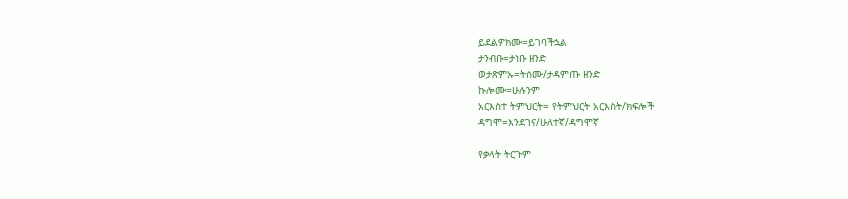ይደልዎክሙ=ይገባችኋል
ታንብቡ=ታነቡ ዘንድ
ወታጽምኡ=ትሰሙ/ታዳምጡ ዘንድ
ኩሎሙ=ሁሉንም
አርእስተ ትምህርት= የትምህርት አርእስት/ክፍሎች
ዳግሞ=እንደገና/ሁለተኛ/ዳግሞኛ

የቃላት ትርጉም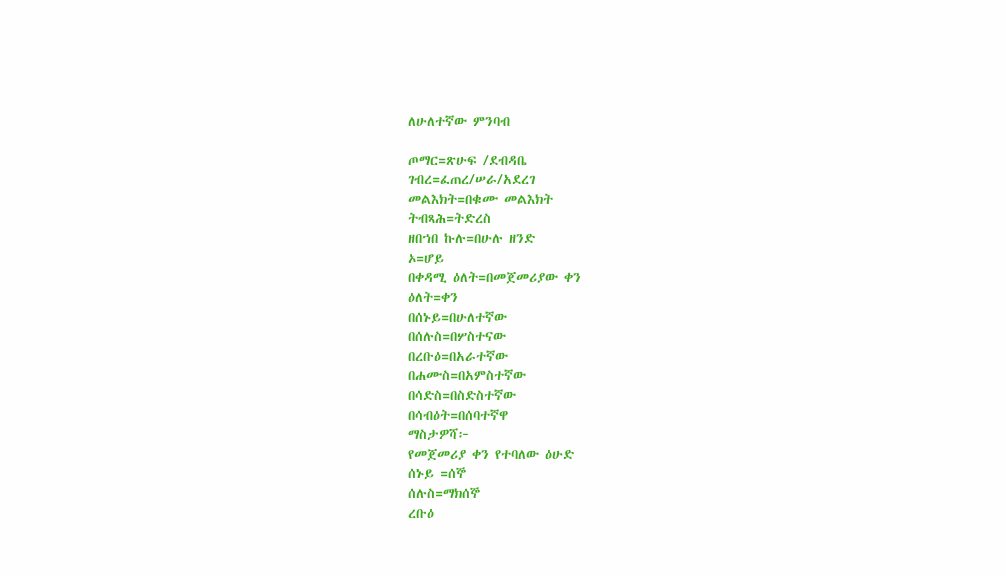ለሁለተኛው ምንባብ

ጦማር=ጽሁፍ /ደብዳቤ
ገብረ=ፈጠረ/ሠራ/አደረገ
መልእክት=በቁሙ መልእክት
ትብጻሕ=ትድረስ
ዘበኀበ ኩሉ=በሁሉ ዘንድ
ኦ=ሆይ
በቀዳሚ ዕለት=በመጀመሪያው ቀን
ዕለት=ቀን
በሰኑይ=በሁለተኛው
በሰሉስ=በሦስተናው
በረቡዕ=በአራተኛው
በሐሙስ=በአምስተኛው
በሳድስ=በስድስተኛው
በሳብዕት=በሰባተኛዋ
ማስታዎሻ፦
የመጀመሪያ ቀን የተባለው ዕሁድ
ሰኑይ =ሰኞ
ሰሉስ=ማክሰኞ
ረቡዕ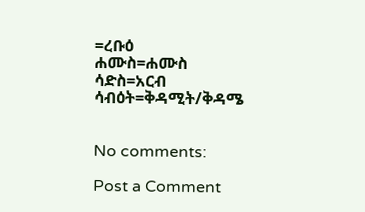=ረቡዕ
ሐሙስ=ሐሙስ
ሳድስ=አርብ
ሳብዕት=ቅዳሚት/ቅዳሜ


No comments:

Post a Comment